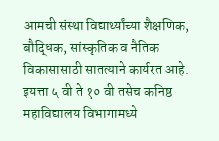आमची संस्था विद्यार्थ्यांच्या शैक्षणिक, बौद्धिक, सांस्कृतिक व नैतिक विकासासाठी सातत्याने कार्यरत आहे. इयत्ता ५ वी ते १० वी तसेच कनिष्ठ महाविद्यालय विभागामध्ये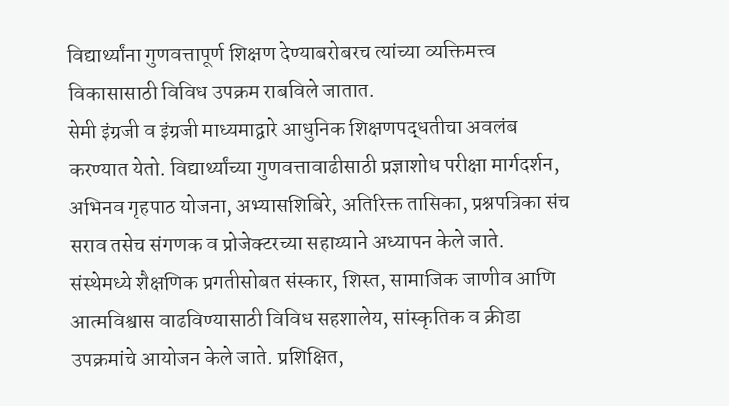विद्यार्थ्यांना गुणवत्तापूर्ण शिक्षण देण्याबरोबरच त्यांच्या व्यक्तिमत्त्व विकासासाठी विविध उपक्रम राबविले जातात.
सेमी इंग्रजी व इंग्रजी माध्यमाद्वारे आधुनिक शिक्षणपद्धतीचा अवलंब करण्यात येतो. विद्यार्थ्यांच्या गुणवत्तावाढीसाठी प्रज्ञाशोध परीक्षा मार्गदर्शन, अभिनव गृहपाठ योजना, अभ्यासशिबिरे, अतिरिक्त तासिका, प्रश्नपत्रिका संच सराव तसेच संगणक व प्रोजेक्टरच्या सहाय्याने अध्यापन केले जाते.
संस्थेमध्ये शैक्षणिक प्रगतीसोबत संस्कार, शिस्त, सामाजिक जाणीव आणि आत्मविश्वास वाढविण्यासाठी विविध सहशालेय, सांस्कृतिक व क्रीडा उपक्रमांचे आयोजन केले जाते. प्रशिक्षित,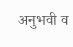अनुभवी व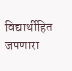विद्यार्थीहित जपणारा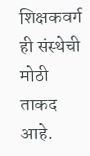शिक्षकवर्ग ही संस्थेची मोठी ताकद आहे.